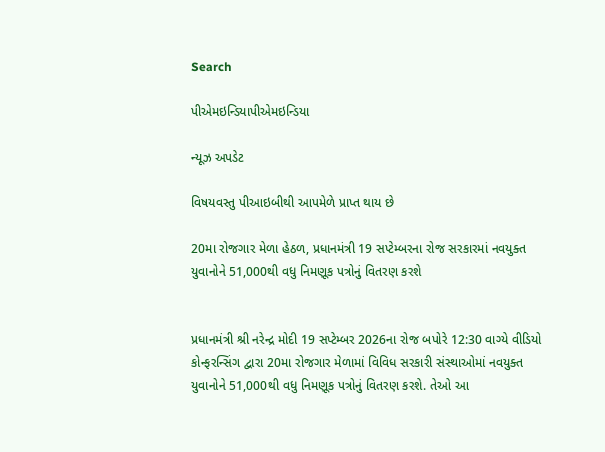Search

પીએમઇન્ડિયાપીએમઇન્ડિયા

ન્યૂઝ અપડેટ

વિષયવસ્તુ પીઆઇબીથી આપમેળે પ્રાપ્ત થાય છે

20મા રોજગાર મેળા હેઠળ, પ્રધાનમંત્રી 19 સપ્ટેમ્બરના રોજ સરકારમાં નવયુક્ત યુવાનોને 51,000થી વધુ નિમણૂક પત્રોનું વિતરણ કરશે


પ્રધાનમંત્રી શ્રી નરેન્દ્ર મોદી 19 સપ્ટેમ્બર 2026ના રોજ બપોરે 12:30 વાગ્યે વીડિયો કોન્ફરન્સિંગ દ્વારા 20મા રોજગાર મેળામાં વિવિધ સરકારી સંસ્થાઓમાં નવયુક્ત યુવાનોને 51,000થી વધુ નિમણૂક પત્રોનું વિતરણ કરશે. તેઓ આ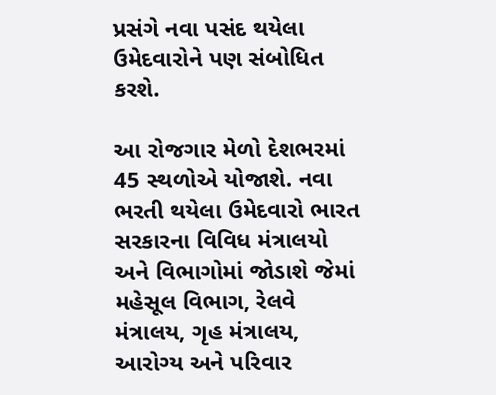પ્રસંગે નવા પસંદ થયેલા ઉમેદવારોને પણ સંબોધિત કરશે.

આ રોજગાર મેળો દેશભરમાં 45 સ્થળોએ યોજાશે. નવા ભરતી થયેલા ઉમેદવારો ભારત સરકારના વિવિધ મંત્રાલયો અને વિભાગોમાં જોડાશે જેમાં મહેસૂલ વિભાગ, રેલવે મંત્રાલય, ગૃહ મંત્રાલય, આરોગ્ય અને પરિવાર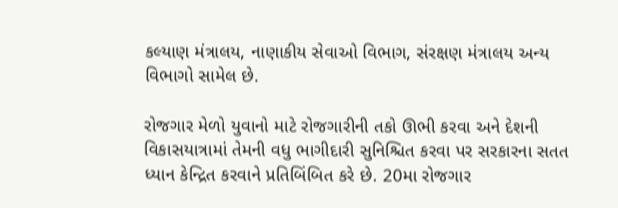કલ્યાણ મંત્રાલય, નાણાકીય સેવાઓ વિભાગ, સંરક્ષણ મંત્રાલય અન્ય વિભાગો સામેલ છે.

રોજગાર મેળો યુવાનો માટે રોજગારીની તકો ઊભી કરવા અને દેશની વિકાસયાત્રામાં તેમની વધુ ભાગીદારી સુનિશ્ચિત કરવા પર સરકારના સતત ધ્યાન કેન્દ્રિત કરવાને પ્રતિબિંબિત કરે છે. 20મા રોજગાર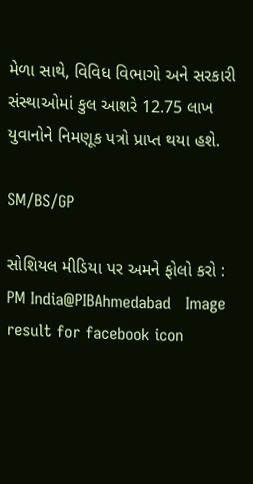મેળા સાથે, વિવિધ વિભાગો અને સરકારી સંસ્થાઓમાં કુલ આશરે 12.75 લાખ યુવાનોને નિમણૂક પત્રો પ્રાપ્ત થયા હશે.

SM/BS/GP

સોશિયલ મીડિયા પર અમને ફોલો કરો :  PM India@PIBAhmedabad   Image result for facebook icon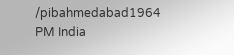/pibahmedabad1964   PM India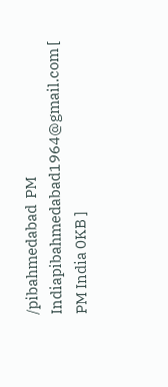/pibahmedabad  PM Indiapibahmedabad1964@gmail.com [ PM India 0KB ]